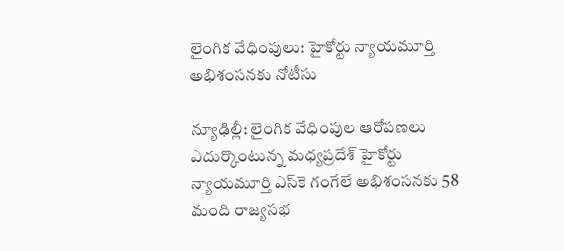లైంగిక వేధింపులు: హైకోర్టు న్యాయమూర్తి అభిశంసనకు నోటీసు

న్యూఢిల్లీ: లైంగిక వేధింపుల ఆరోపణలు ఎదుర్కొంటున్న మధ్యప్రదేశ్‌ హైకోర్టు న్యాయమూర్తి ఎస్‌కె గంగేలే అభిశంసనకు 58 మంది రాజ్యసభ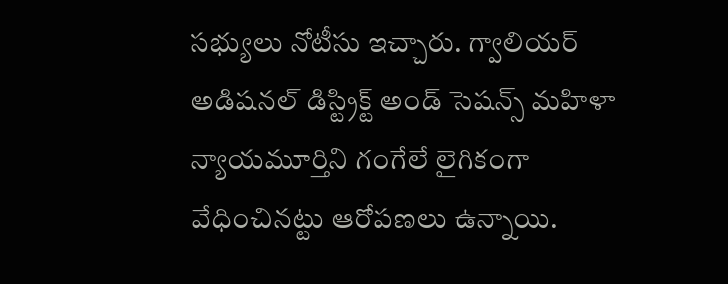సభ్యులు నోటీసు ఇచ్చారు. గ్వాలియర్‌ అడిషనల్‌ డిస్ట్రిక్ట్‌ అండ్‌ సెషన్స్‌ మహిళా న్యాయమూర్తిని గంగేలే లైగికంగా వేధించినట్టు ఆరోపణలు ఉన్నాయి.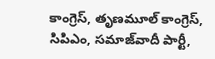కాంగ్రెస్‌, తృణమూల్‌ కాంగ్రెస్‌, సిపిఎం, సమాజ్‌వాదీ పార్టీ,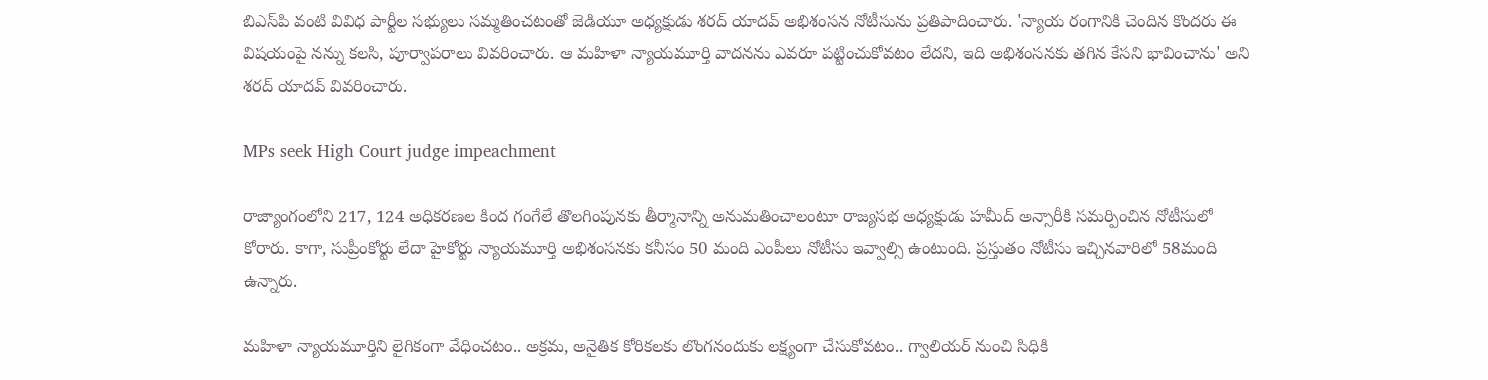బిఎస్‌పి వంటి వివిధ పార్టీల సభ్యులు సమ్మతించటంతో జెడియూ అధ్యక్షుడు శరద్‌ యాదవ్‌ అభిశంసన నోటీసును ప్రతిపాదించారు. 'న్యాయ రంగానికి చెందిన కొందరు ఈ విషయంపై నన్ను కలసి, పూర్వాపరాలు వివరించారు. ఆ మహిళా న్యాయమూర్తి వాదనను ఎవరూ పట్టించుకోవటం లేదని, ఇది అభిశంసనకు తగిన కేసని భావించాను' అని శరద్ యాదవ్ వివరించారు.

MPs seek High Court judge impeachment

రాజ్యాంగంలోని 217, 124 అధికరణల కింద గంగేలే తొలగింపునకు తీర్మానాన్ని అనుమతించాలంటూ రాజ్యసభ అధ్యక్షుడు హమీద్‌ అన్సారీకి సమర్పించిన నోటీసులో కోరారు. కాగా, సుప్రీంకోర్టు లేదా హైకోర్టు న్యాయమూర్తి అభిశంసనకు కనీసం 50 మంది ఎంపీలు నోటీసు ఇవ్వాల్సి ఉంటుంది. ప్రస్తుతం నోటీసు ఇచ్చినవారిలో 58మంది ఉన్నారు.

మహిళా న్యాయమూర్తిని లైగికంగా వేధించటం.. అక్రమ, అనైతిక కోరికలకు లొంగనందుకు లక్ష్యంగా చేసుకోవటం.. గ్వాలియర్‌ నుంచి సిధికి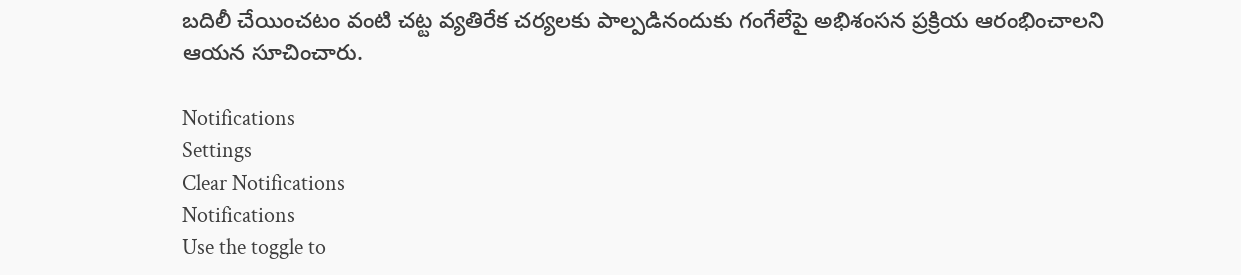బదిలీ చేయించటం వంటి చట్ట వ్యతిరేక చర్యలకు పాల్పడినందుకు గంగేలేపై అభిశంసన ప్రక్రియ ఆరంభించాలని ఆయన సూచించారు.

Notifications
Settings
Clear Notifications
Notifications
Use the toggle to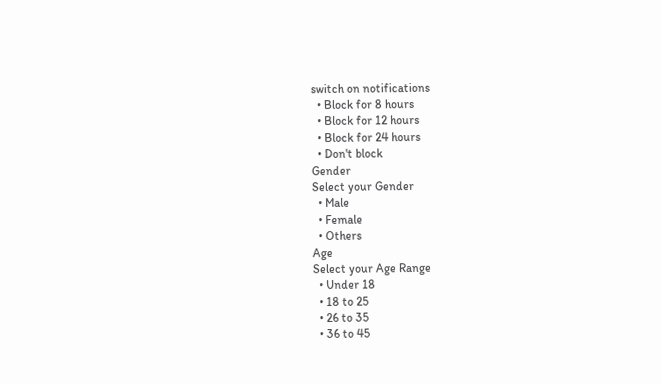switch on notifications
  • Block for 8 hours
  • Block for 12 hours
  • Block for 24 hours
  • Don't block
Gender
Select your Gender
  • Male
  • Female
  • Others
Age
Select your Age Range
  • Under 18
  • 18 to 25
  • 26 to 35
  • 36 to 45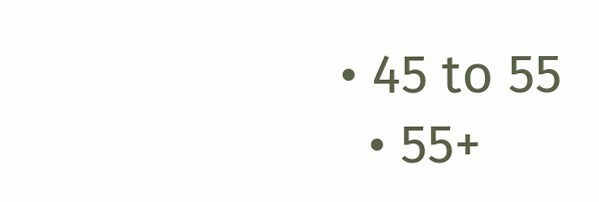• 45 to 55
  • 55+